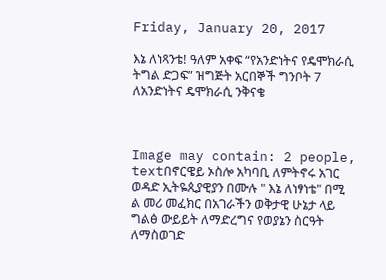Friday, January 20, 2017

እኔ ለነጻንቴ! ዓለም አቀፍ “የአንድነትና የዴሞክራሲ ትግል ድጋፍ” ዝግጅት አርበኞች ግንቦት 7 ለአንድነትና ዴሞክራሲ ንቅናቄ



Image may contain: 2 people, textበኖርዌይ ኦስሎ አካባቢ ለምትኖሩ አገር ወዳድ ኢትዬጲያዊያን በሙሉ " እኔ ለነፃነቴ" በሚ
ል መሪ መፈክር በአገራችን ወቅታዊ ሁኔታ ላይ ግልፅ ውይይት ለማድረግና የወያኔን ስርዓት ለማስወገድ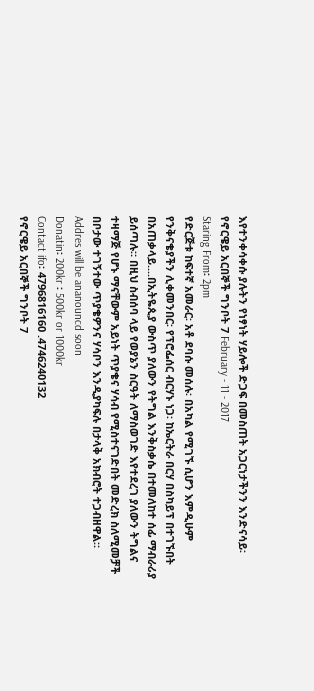እየተንቀሳቀሱ ያሉትን የነፃነት ሃይሎች ድጋፍ በመስጠት አጋርነታችንን እንድናሳይ፡ የኖርዌይ አርበኞች ግንቦት 7 February - 11 - 2017
Staring From፡ 2pm
የድርጅቱ ከፍተኛ አመራር፡ አቶ ደባሱ መሰሉ፡ በአካል የሚገኙ ሲሆን እምዲሁም የንቅናቄያችን ሊቀመንበር፡ የፕሮፌሰር ብርሃኑ ነጋ፡ ከኤርትራ በርሃ በስካይፕ በተገኙበት በአጠቃላይ....በኢትዬጲያ ውስጥ ያለውን የትግል እንቅስቃሴ በተመለከተ ሰፊ ማብራሪያ ይሰጣሉ። በዚህ ስብሰባ ላይ የወያኔን ስርዓት ለማስወገድ እየተደረገ ያለውን ትግልና ተዛማጅ የሆኑ ማናቸውም አይነት ጥያቄና ሃሳብ የሚስተናገድበት መድረክ ስለሚመቻች በቦታው ተገኝተው ጥያቄዎንና ሃሳቦን እንዲያካፍሉ በታላቅ አክብሮት ተጋብዘዋል።
Addres will be ananouncd soon
Donatin፡ 200kr ፡ 500kr or 1000kr
Contact ifo፡ 4796816160 .4746240132
የኖርዌይ አርበኞች ግንቦት 7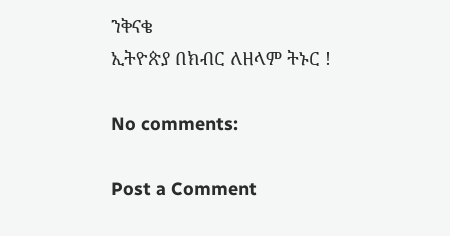ንቅናቄ
ኢትዮጵያ በክብር ለዘላም ትኑር !

No comments:

Post a Comment